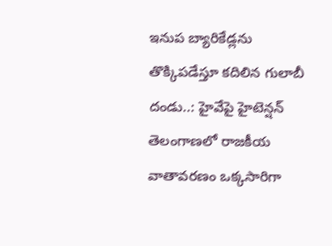ఇనుప బ్యారికేడ్లను తొక్కిపడేస్తూ కదిలిన గులాబీ దండు..: హైవేపై హైటెన్షన్
తెలంగాణలో రాజకీయ వాతావరణం ఒక్కసారిగా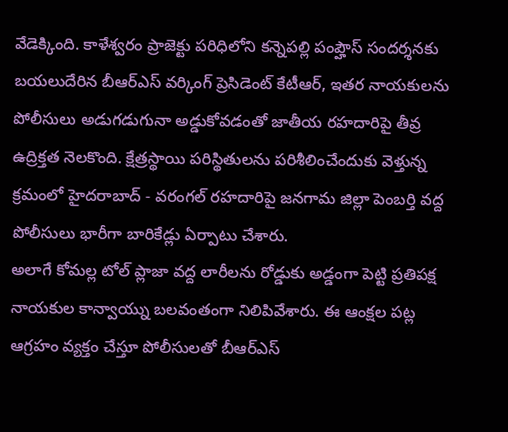వేడెక్కింది. కాళేశ్వరం ప్రాజెక్టు పరిధిలోని కన్నెపల్లి పంప్హౌస్ సందర్శనకు బయలుదేరిన బీఆర్ఎస్ వర్కింగ్ ప్రెసిడెంట్ కేటీఆర్, ఇతర నాయకులను పోలీసులు అడుగడుగునా అడ్డుకోవడంతో జాతీయ రహదారిపై తీవ్ర ఉద్రిక్తత నెలకొంది. క్షేత్రస్థాయి పరిస్థితులను పరిశీలించేందుకు వెళ్తున్న క్రమంలో హైదరాబాద్ - వరంగల్ రహదారిపై జనగామ జిల్లా పెంబర్తి వద్ద పోలీసులు భారీగా బారికేడ్లు ఏర్పాటు చేశారు.
అలాగే కోమల్ల టోల్ ప్లాజా వద్ద లారీలను రోడ్డుకు అడ్డంగా పెట్టి ప్రతిపక్ష నాయకుల కాన్వాయ్ను బలవంతంగా నిలిపివేశారు. ఈ ఆంక్షల పట్ల ఆగ్రహం వ్యక్తం చేస్తూ పోలీసులతో బీఆర్ఎస్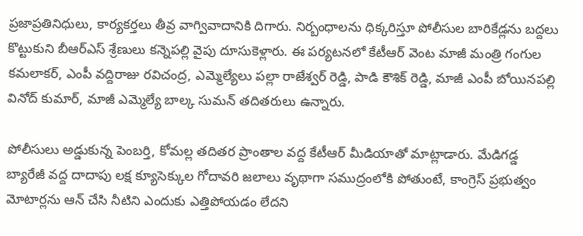ప్రజాప్రతినిధులు, కార్యకర్తలు తీవ్ర వాగ్వివాదానికి దిగారు. నిర్బంధాలను ధిక్కరిస్తూ పోలీసుల బారికేడ్లను బద్దలు కొట్టుకుని బీఆర్ఎస్ శ్రేణులు కన్నెపల్లి వైపు దూసుకెళ్లారు. ఈ పర్యటనలో కేటీఆర్ వెంట మాజీ మంత్రి గంగుల కమలాకర్, ఎంపీ వద్దిరాజు రవిచంద్ర, ఎమ్మెల్యేలు పల్లా రాజేశ్వర్ రెడ్డి, పాడి కౌశిక్ రెడ్డి, మాజీ ఎంపీ బోయినపల్లి వినోద్ కుమార్, మాజీ ఎమ్మెల్యే బాల్క సుమన్ తదితరులు ఉన్నారు.

పోలీసులు అడ్డుకున్న పెంబర్తి, కోమల్ల తదితర ప్రాంతాల వద్ద కేటీఆర్ మీడియాతో మాట్లాడారు. మేడిగడ్డ బ్యారేజీ వద్ద దాదాపు లక్ష క్యూసెక్కుల గోదావరి జలాలు వృథాగా సముద్రంలోకి పోతుంటే, కాంగ్రెస్ ప్రభుత్వం మోటార్లను ఆన్ చేసి నీటిని ఎందుకు ఎత్తిపోయడం లేదని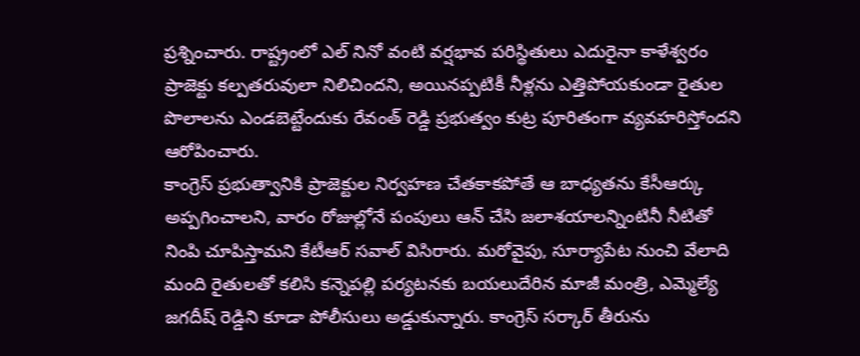ప్రశ్నించారు. రాష్ట్రంలో ఎల్ నినో వంటి వర్షభావ పరిస్థితులు ఎదురైనా కాళేశ్వరం ప్రాజెక్టు కల్పతరువులా నిలిచిందని, అయినప్పటికీ నీళ్లను ఎత్తిపోయకుండా రైతుల పొలాలను ఎండబెట్టేందుకు రేవంత్ రెడ్డి ప్రభుత్వం కుట్ర పూరితంగా వ్యవహరిస్తోందని ఆరోపించారు.
కాంగ్రెస్ ప్రభుత్వానికి ప్రాజెక్టుల నిర్వహణ చేతకాకపోతే ఆ బాధ్యతను కేసీఆర్కు అప్పగించాలని, వారం రోజుల్లోనే పంపులు ఆన్ చేసి జలాశయాలన్నింటినీ నీటితో నింపి చూపిస్తామని కేటీఆర్ సవాల్ విసిరారు. మరోవైపు, సూర్యాపేట నుంచి వేలాది మంది రైతులతో కలిసి కన్నెపల్లి పర్యటనకు బయలుదేరిన మాజీ మంత్రి, ఎమ్మెల్యే జగదీష్ రెడ్డిని కూడా పోలీసులు అడ్డుకున్నారు. కాంగ్రెస్ సర్కార్ తీరును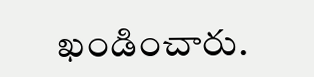ఖండించారు.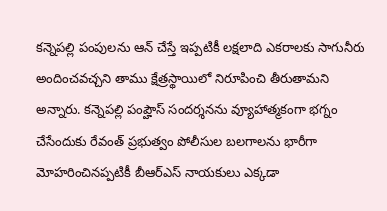కన్నెపల్లి పంపులను ఆన్ చేస్తే ఇప్పటికీ లక్షలాది ఎకరాలకు సాగునీరు అందించవచ్చని తాము క్షేత్రస్థాయిలో నిరూపించి తీరుతామని అన్నారు. కన్నెపల్లి పంప్హౌస్ సందర్శనను వ్యూహాత్మకంగా భగ్నం చేసేందుకు రేవంత్ ప్రభుత్వం పోలీసుల బలగాలను భారీగా మోహరించినప్పటికీ బీఆర్ఎస్ నాయకులు ఎక్కడా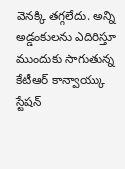వెనక్కి తగ్గలేదు. అన్ని అడ్డంకులను ఎదిరిస్తూ ముందుకు సాగుతున్న కేటీఆర్ కాన్వాయ్కు స్టేషన్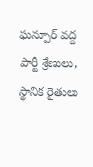ఘన్పూర్ వద్ద పార్టీ శ్రేణులు, స్థానిక రైతులు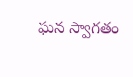ఘన స్వాగతం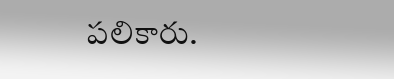పలికారు.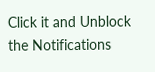Click it and Unblock the Notifications